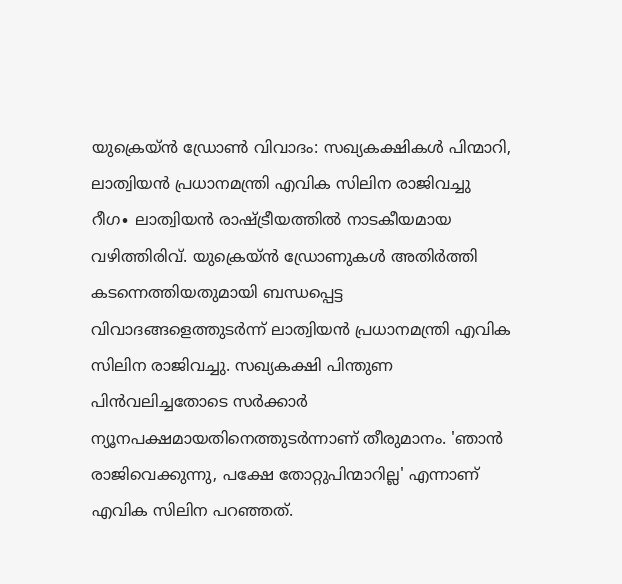യുക്രെയ്ൻ ഡ്രോൺ വിവാദം: സഖ്യകക്ഷികൾ പിന്മാറി, ലാത്വിയൻ പ്രധാനമന്ത്രി എവിക സിലിന രാജിവച്ചു
റീഗ∙ ലാത്വിയൻ രാഷ്ട്രീയത്തിൽ നാടകീയമായ വഴിത്തിരിവ്. യുക്രെയ്ൻ ഡ്രോണുകൾ അതിർത്തി കടന്നെത്തിയതുമായി ബന്ധപ്പെട്ട വിവാദങ്ങളെത്തുടർന്ന് ലാത്വിയൻ പ്രധാനമന്ത്രി എവിക സിലിന രാജിവച്ചു. സഖ്യകക്ഷി പിന്തുണ പിൻവലിച്ചതോടെ സർക്കാർ ന്യൂനപക്ഷമായതിനെത്തുടർന്നാണ് തീരുമാനം. 'ഞാൻ രാജിവെക്കുന്നു, പക്ഷേ തോറ്റുപിന്മാറില്ല' എന്നാണ് എവിക സിലിന പറഞ്ഞത്.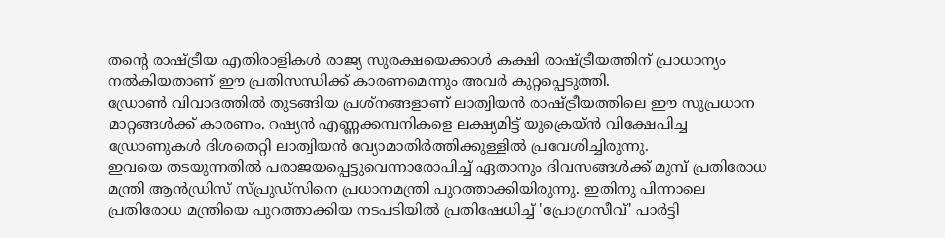തന്റെ രാഷ്ട്രീയ എതിരാളികൾ രാജ്യ സുരക്ഷയെക്കാൾ കക്ഷി രാഷ്ട്രീയത്തിന് പ്രാധാന്യം നൽകിയതാണ് ഈ പ്രതിസന്ധിക്ക് കാരണമെന്നും അവർ കുറ്റപ്പെടുത്തി.
ഡ്രോൺ വിവാദത്തിൽ തുടങ്ങിയ പ്രശ്നങ്ങളാണ് ലാത്വിയൻ രാഷ്ട്രീയത്തിലെ ഈ സുപ്രധാന മാറ്റങ്ങൾക്ക് കാരണം. റഷ്യൻ എണ്ണക്കമ്പനികളെ ലക്ഷ്യമിട്ട് യുക്രെയ്ൻ വിക്ഷേപിച്ച ഡ്രോണുകൾ ദിശതെറ്റി ലാത്വിയൻ വ്യോമാതിർത്തിക്കുള്ളിൽ പ്രവേശിച്ചിരുന്നു.
ഇവയെ തടയുന്നതിൽ പരാജയപ്പെട്ടുവെന്നാരോപിച്ച് ഏതാനും ദിവസങ്ങൾക്ക് മുമ്പ് പ്രതിരോധ മന്ത്രി ആൻഡ്രിസ് സ്പ്രുഡ്സിനെ പ്രധാനമന്ത്രി പുറത്താക്കിയിരുന്നു. ഇതിനു പിന്നാലെ പ്രതിരോധ മന്ത്രിയെ പുറത്താക്കിയ നടപടിയിൽ പ്രതിഷേധിച്ച് 'പ്രോഗ്രസീവ്' പാർട്ടി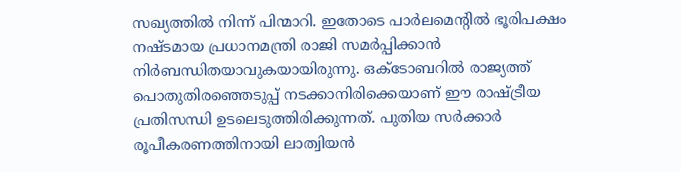സഖ്യത്തിൽ നിന്ന് പിന്മാറി. ഇതോടെ പാർലമെന്റിൽ ഭൂരിപക്ഷം നഷ്ടമായ പ്രധാനമന്ത്രി രാജി സമർപ്പിക്കാൻ നിർബന്ധിതയാവുകയായിരുന്നു. ഒക്ടോബറിൽ രാജ്യത്ത് പൊതുതിരഞ്ഞെടുപ്പ് നടക്കാനിരിക്കെയാണ് ഈ രാഷ്ട്രീയ പ്രതിസന്ധി ഉടലെടുത്തിരിക്കുന്നത്. പുതിയ സർക്കാർ രൂപീകരണത്തിനായി ലാത്വിയൻ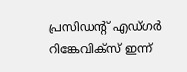പ്രസിഡന്റ് എഡ്ഗർ റിങ്കേവിക്സ് ഇന്ന്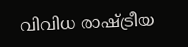വിവിധ രാഷ്ട്രീയ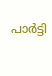പാർട്ടി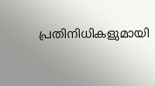പ്രതിനിധികളുമായി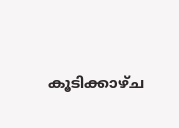കൂടിക്കാഴ്ച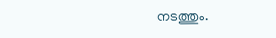നടത്തും.